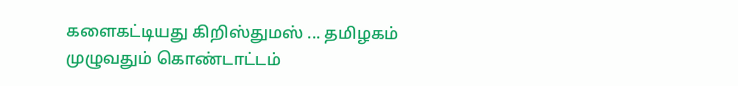களைகட்டியது கிறிஸ்துமஸ் ... தமிழகம் முழுவதும் கொண்டாட்டம்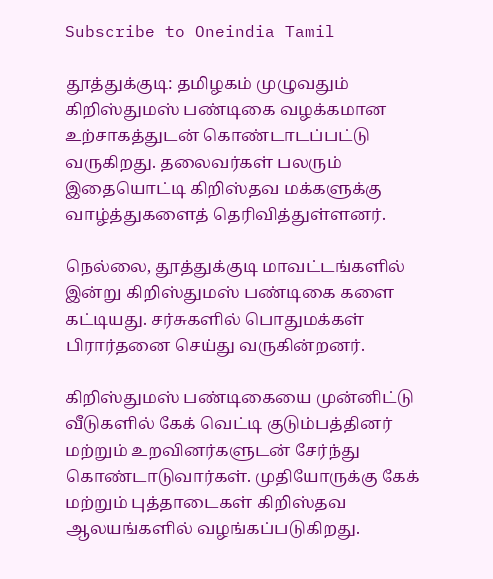Subscribe to Oneindia Tamil

தூத்துக்குடி: தமிழகம் முழுவதும் கிறிஸ்துமஸ் பண்டிகை வழக்கமான உற்சாகத்துடன் கொண்டாடப்பட்டு வருகிறது. தலைவர்கள் பலரும் இதையொட்டி கிறிஸ்தவ மக்களுக்கு வாழ்த்துகளைத் தெரிவித்துள்ளனர்.

நெல்லை, தூத்துக்குடி மாவட்டங்களில் இன்று கிறிஸ்துமஸ் பண்டிகை களை கட்டியது. சர்சுகளில் பொதுமக்கள் பிரார்தனை செய்து வருகின்றனர்.

கிறிஸ்துமஸ் பண்டிகையை முன்னிட்டு வீடுகளில் கேக் வெட்டி குடும்பத்தினர் மற்றும் உறவினர்களுடன் சேர்ந்து கொண்டாடுவார்கள். முதியோருக்கு கேக் மற்றும் புத்தாடைகள் கிறிஸ்தவ ஆலயங்களில் வழங்கப்படுகிறது.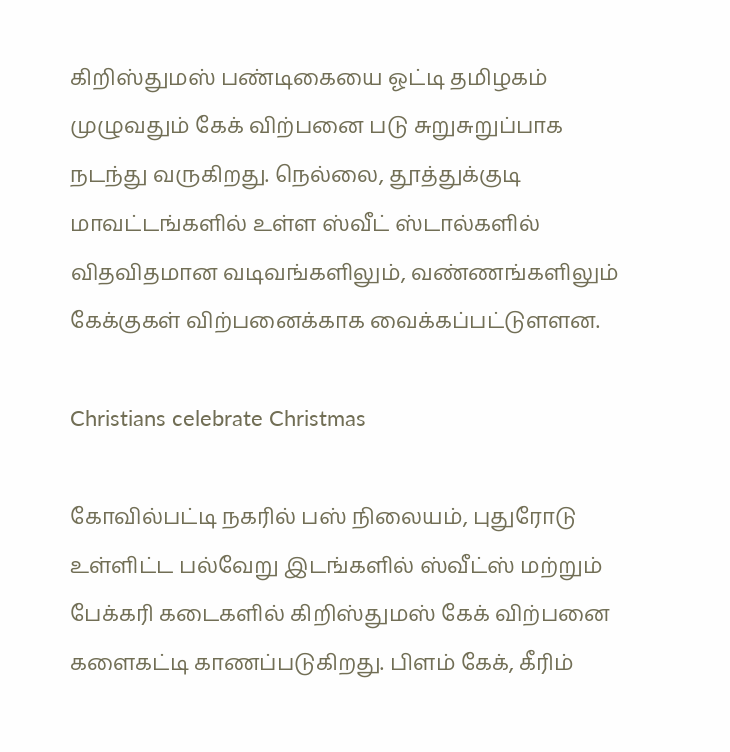கிறிஸ்துமஸ் பண்டிகையை ஓட்டி தமிழகம் முழுவதும் கேக் விற்பனை படு சுறுசுறுப்பாக நடந்து வருகிறது. நெல்லை, தூத்துக்குடி மாவட்டங்களில் உள்ள ஸ்வீட் ஸ்டால்களில் விதவிதமான வடிவங்களிலும், வண்ணங்களிலும் கேக்குகள் விற்பனைக்காக வைக்கப்பட்டுளளன.

Christians celebrate Christmas

கோவில்பட்டி நகரில் பஸ் நிலையம், புதுரோடு உள்ளிட்ட பல்வேறு இடங்களில் ஸ்வீட்ஸ் மற்றும் பேக்கரி கடைகளில் கிறிஸ்துமஸ் கேக் விற்பனை களைகட்டி காணப்படுகிறது. பிளம் கேக், கீரிம்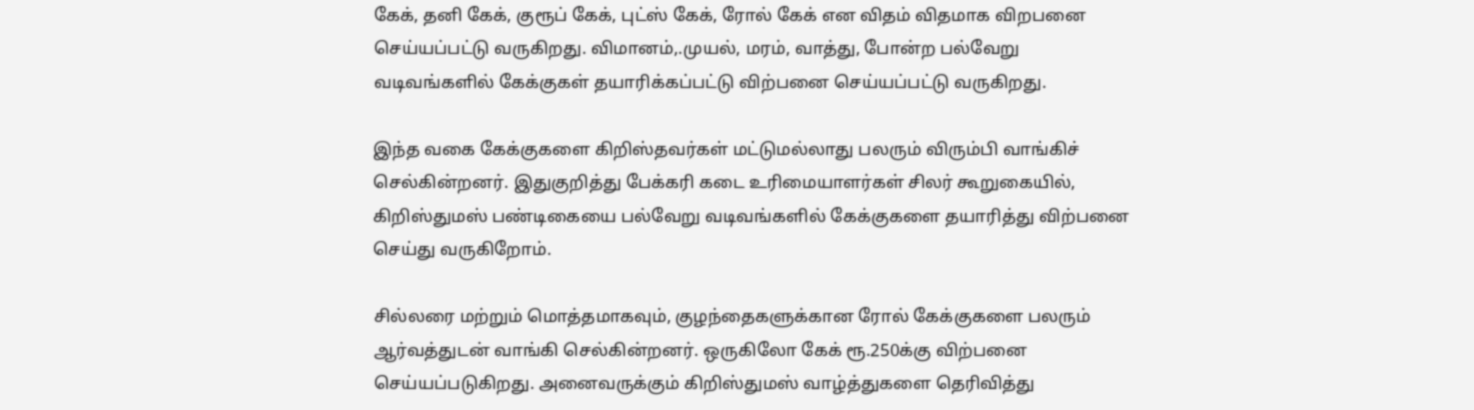கேக், தனி கேக், குரூப் கேக், புட்ஸ் கேக், ரோல் கேக் என விதம் விதமாக விறபனை செய்யப்பட்டு வருகிறது. விமானம்,.முயல், மரம், வாத்து, போன்ற பல்வேறு வடிவங்களில் கேக்குகள் தயாரிக்கப்பட்டு விற்பனை செய்யப்பட்டு வருகிறது.

இந்த வகை கேக்குகளை கிறிஸ்தவர்கள் மட்டுமல்லாது பலரும் விரும்பி வாங்கிச் செல்கின்றனர். இதுகுறித்து பேக்கரி கடை உரிமையாளர்கள் சிலர் கூறுகையில், கிறிஸ்துமஸ் பண்டிகையை பல்வேறு வடிவங்களில் கேக்குகளை தயாரித்து விற்பனை செய்து வருகிறோம்.

சில்லரை மற்றும் மொத்தமாகவும், குழந்தைகளுக்கான ரோல் கேக்குகளை பலரும் ஆர்வத்துடன் வாங்கி செல்கின்றனர். ஒருகிலோ கேக் ரூ.250க்கு விற்பனை செய்யப்படுகிறது. அனைவருக்கும் கிறிஸ்துமஸ் வாழ்த்துகளை தெரிவித்து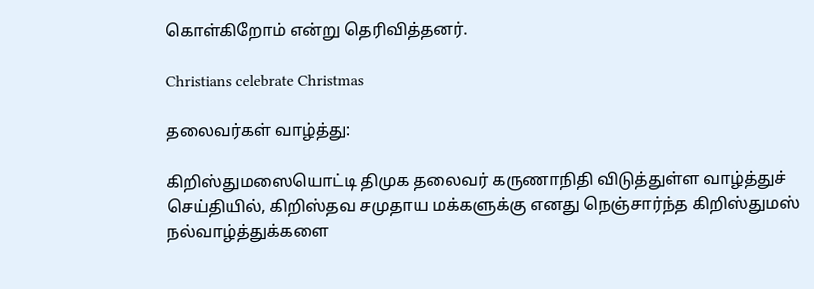கொள்கிறோம் என்று தெரிவித்தனர்.

Christians celebrate Christmas

தலைவர்கள் வாழ்த்து:

கிறிஸ்துமஸையொட்டி திமுக தலைவர் கருணாநிதி விடுத்துள்ள வாழ்த்துச் செய்தியில், கிறிஸ்தவ சமுதாய மக்களுக்கு எனது நெஞ்சார்ந்த கிறிஸ்துமஸ் நல்வாழ்த்துக்களை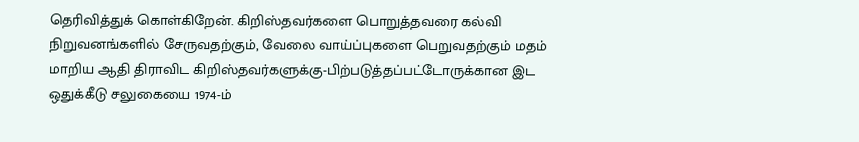தெரிவித்துக் கொள்கிறேன். கிறிஸ்தவர்களை பொறுத்தவரை கல்வி நிறுவனங்களில் சேருவதற்கும், வேலை வாய்ப்புகளை பெறுவதற்கும் மதம் மாறிய ஆதி திராவிட கிறிஸ்தவர்களுக்கு-பிற்படுத்தப்பட்டோருக்கான இட ஒதுக்கீடு சலுகையை 1974-ம்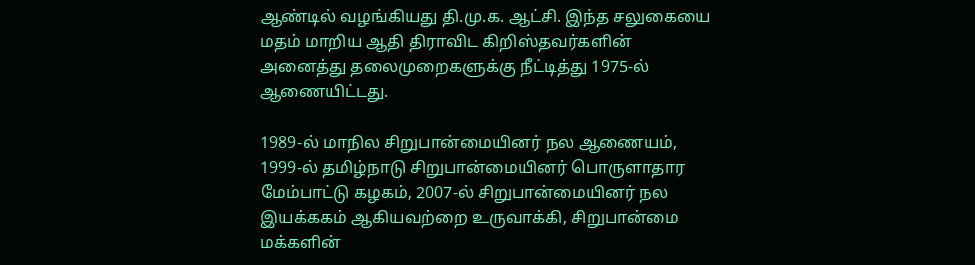ஆண்டில் வழங்கியது தி.மு.க. ஆட்சி. இந்த சலுகையை மதம் மாறிய ஆதி திராவிட கிறிஸ்தவர்களின் அனைத்து தலைமுறைகளுக்கு நீட்டித்து 1975-ல் ஆணையிட்டது.

1989-ல் மாநில சிறுபான்மையினர் நல ஆணையம், 1999-ல் தமிழ்நாடு சிறுபான்மையினர் பொருளாதார மேம்பாட்டு கழகம், 2007-ல் சிறுபான்மையினர் நல இயக்ககம் ஆகியவற்றை உருவாக்கி, சிறுபான்மை மக்களின்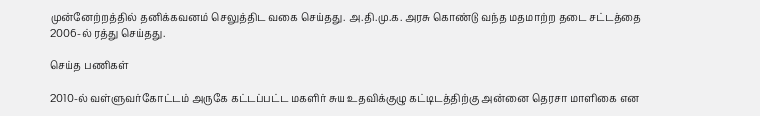முன்னேற்றத்தில் தனிக்கவனம் செலுத்திட வகை செய்தது. அ.தி.மு.க. அரசு கொண்டு வந்த மதமாற்ற தடை சட்டத்தை 2006-ல் ரத்து செய்தது.

செய்த பணிகள்

2010-ல் வள்ளுவர்கோட்டம் அருகே கட்டப்பட்ட மகளிர் சுய உதவிக்குழு கட்டிடத்திற்கு அன்னை தெரசா மாளிகை என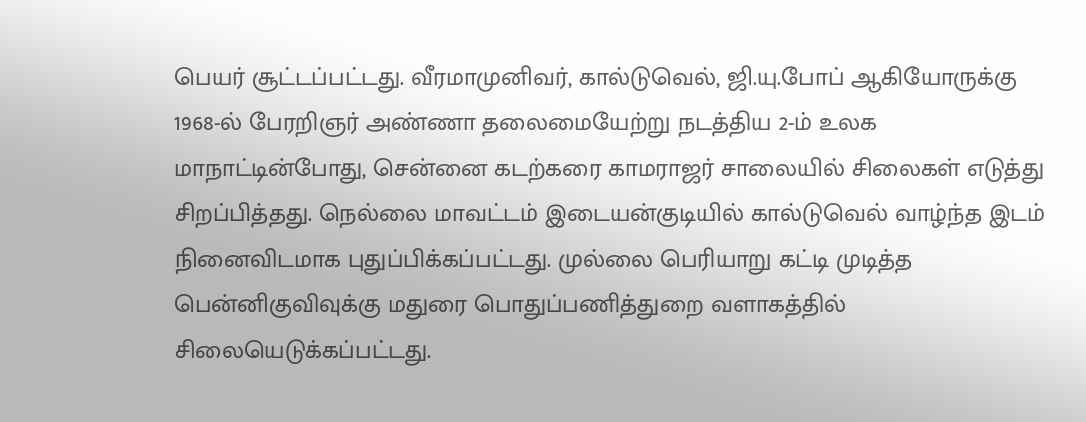பெயர் சூட்டப்பட்டது. வீரமாமுனிவர், கால்டுவெல், ஜி.யு.போப் ஆகியோருக்கு 1968-ல் பேரறிஞர் அண்ணா தலைமையேற்று நடத்திய 2-ம் உலக மாநாட்டின்போது, சென்னை கடற்கரை காமராஜர் சாலையில் சிலைகள் எடுத்து சிறப்பித்தது. நெல்லை மாவட்டம் இடையன்குடியில் கால்டுவெல் வாழ்ந்த இடம் நினைவிடமாக புதுப்பிக்கப்பட்டது. முல்லை பெரியாறு கட்டி முடித்த பென்னிகுவிவுக்கு மதுரை பொதுப்பணித்துறை வளாகத்தில் சிலையெடுக்கப்பட்டது.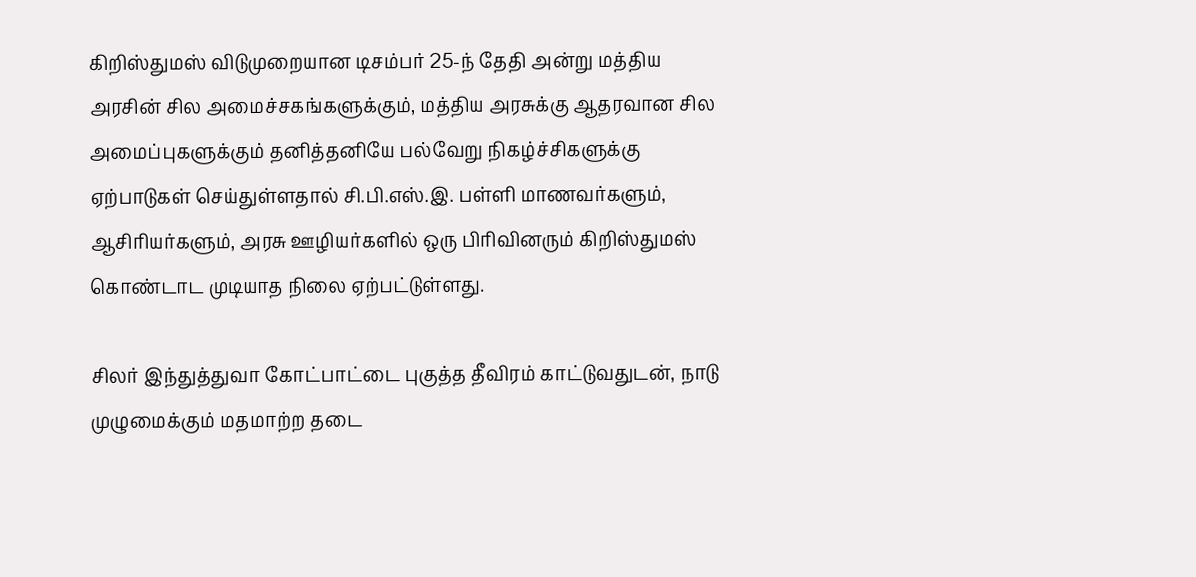கிறிஸ்துமஸ் விடுமுறையான டிசம்பர் 25-ந் தேதி அன்று மத்திய அரசின் சில அமைச்சகங்களுக்கும், மத்திய அரசுக்கு ஆதரவான சில அமைப்புகளுக்கும் தனித்தனியே பல்வேறு நிகழ்ச்சிகளுக்கு ஏற்பாடுகள் செய்துள்ளதால் சி.பி.எஸ்.இ. பள்ளி மாணவர்களும், ஆசிரியர்களும், அரசு ஊழியர்களில் ஒரு பிரிவினரும் கிறிஸ்துமஸ் கொண்டாட முடியாத நிலை ஏற்பட்டுள்ளது.

சிலர் இந்துத்துவா கோட்பாட்டை புகுத்த தீவிரம் காட்டுவதுடன், நாடு முழுமைக்கும் மதமாற்ற தடை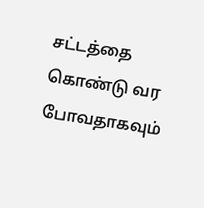சட்டத்தை கொண்டு வர போவதாகவும்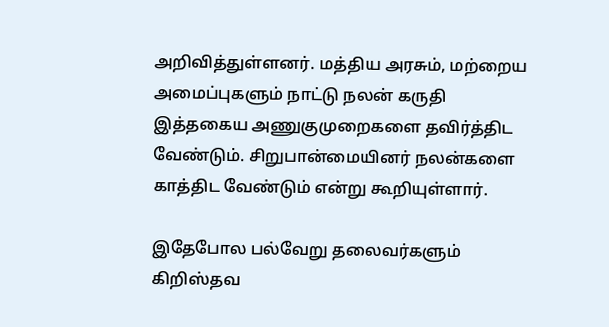அறிவித்துள்ளனர். மத்திய அரசும், மற்றைய அமைப்புகளும் நாட்டு நலன் கருதி இத்தகைய அணுகுமுறைகளை தவிர்த்திட வேண்டும். சிறுபான்மையினர் நலன்களை காத்திட வேண்டும் என்று கூறியுள்ளார்.

இதேபோல பல்வேறு தலைவர்களும் கிறிஸ்தவ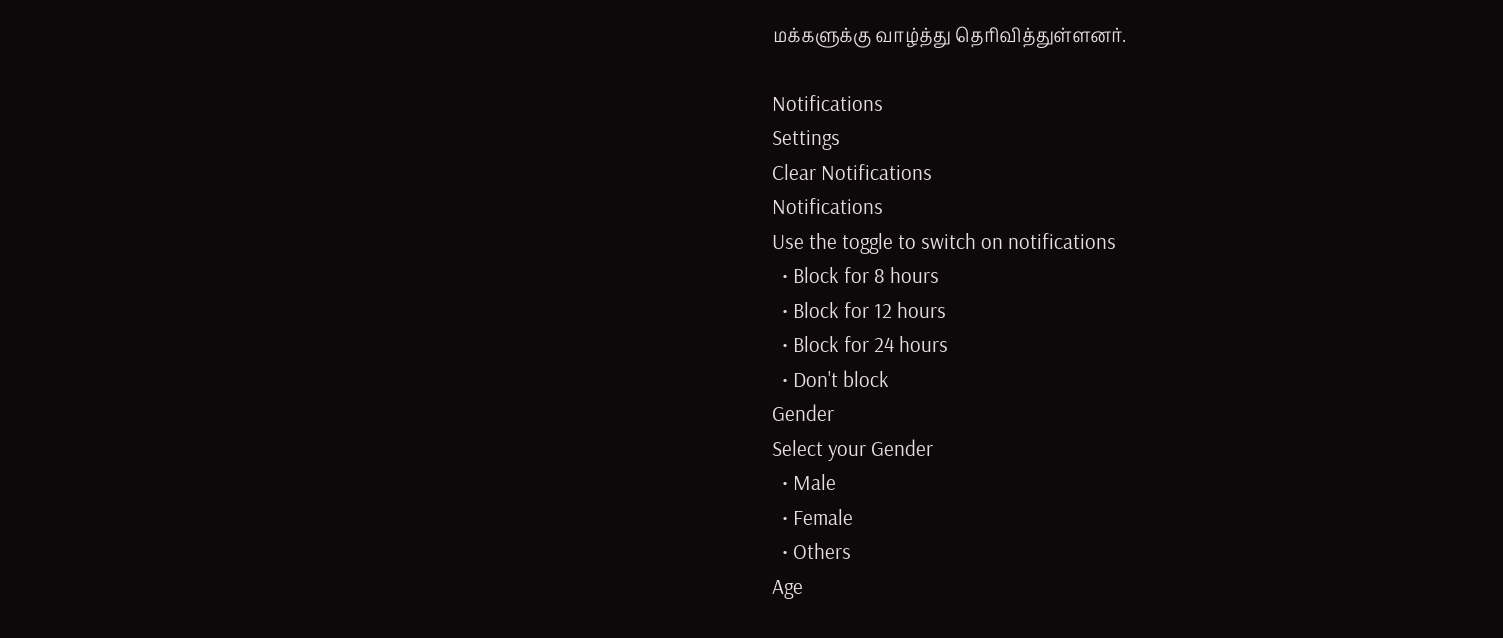மக்களுக்கு வாழ்த்து தெரிவித்துள்ளனர்.

Notifications
Settings
Clear Notifications
Notifications
Use the toggle to switch on notifications
  • Block for 8 hours
  • Block for 12 hours
  • Block for 24 hours
  • Don't block
Gender
Select your Gender
  • Male
  • Female
  • Others
Age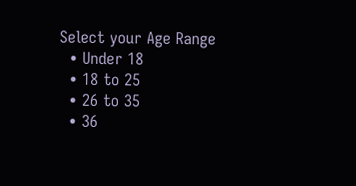Select your Age Range
  • Under 18
  • 18 to 25
  • 26 to 35
  • 36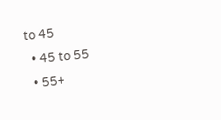to 45
  • 45 to 55
  • 55+